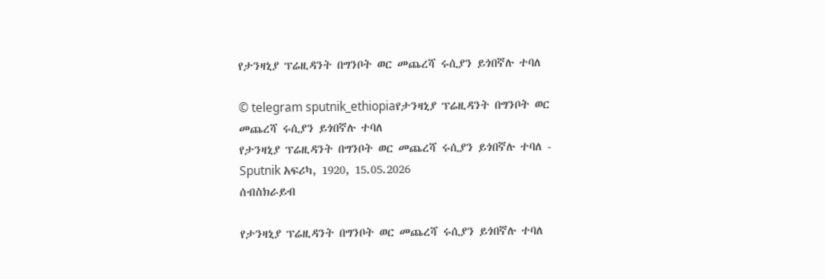የታንዛኒያ ፕሬዚዳንት በግንቦት ወር መጨረሻ ሩሲያን ይጎበኛሉ ተባለ

© telegram sputnik_ethiopiaየታንዛኒያ ፕሬዚዳንት በግንቦት ወር መጨረሻ ሩሲያን ይጎበኛሉ ተባለ
የታንዛኒያ ፕሬዚዳንት በግንቦት ወር መጨረሻ ሩሲያን ይጎበኛሉ ተባለ - Sputnik አፍሪካ, 1920, 15.05.2026
ሰብስክራይብ

የታንዛኒያ ፕሬዚዳንት በግንቦት ወር መጨረሻ ሩሲያን ይጎበኛሉ ተባለ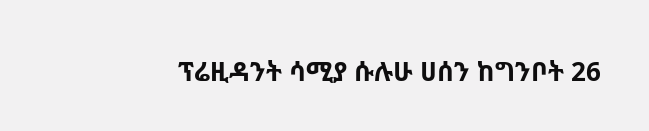ፕሬዚዳንት ሳሚያ ሱሉሁ ሀሰን ከግንቦት 26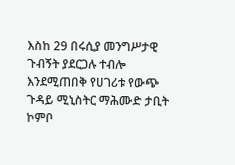እስከ 29 በሩሲያ መንግሥታዊ ጉብኝት ያደርጋሉ ተብሎ እንደሚጠበቅ የሀገሪቱ የውጭ ጉዳይ ሚኒስትር ማሕሙድ ታቢት ኮምቦ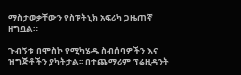ማስታወቃቸውን የስፑትኒክ አፍሪካ ጋዜጠኛ ዘግቧል።

ጉብኝቱ በሞስኮ የሚካሄዱ ስብሰባዎችን እና ዝግጅቶችን ያካትታል፡፡ በተጨማሪም ፕሬዚዳንት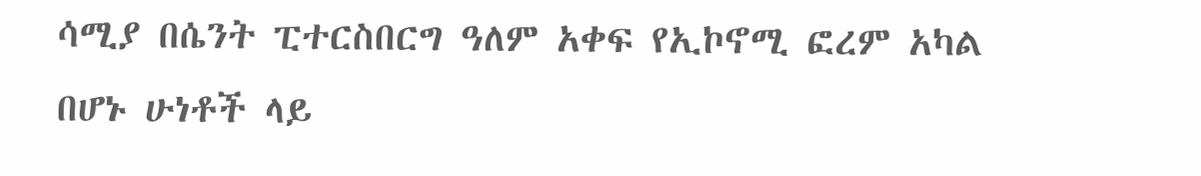ሳሚያ በሴንት ፒተርስበርግ ዓለም አቀፍ የኢኮኖሚ ፎረም አካል በሆኑ ሁነቶች ላይ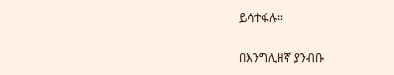ይሳተፋሉ።

በእንግሊዘኛ ያንብቡ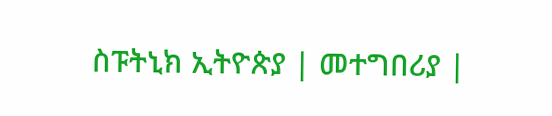ስፑትኒክ ኢትዮጵያ | መተግበሪያ |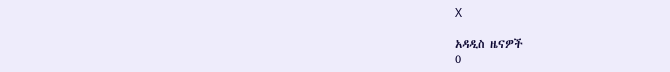X

አዳዲስ ዜናዎች
0